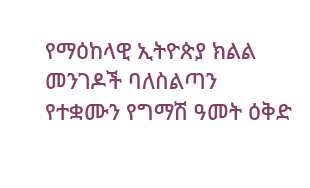የማዕከላዊ ኢትዮጵያ ክልል መንገዶች ባለስልጣን የተቋሙን የግማሽ ዓመት ዕቅድ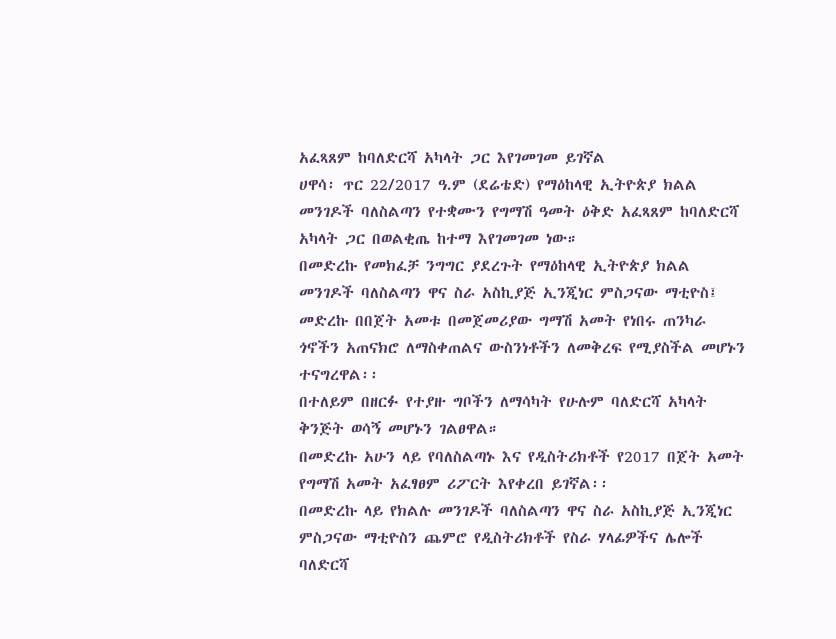አፈጻጸም ከባለድርሻ አካላት ጋር እየገመገመ ይገኛል
ሀዋሳ፡ ጥር 22/2017 ዓ.ም (ደሬቴድ) የማዕከላዊ ኢትዮጵያ ክልል መንገዶች ባለስልጣን የተቋሙን የግማሽ ዓመት ዕቅድ አፈጻጸም ከባለድርሻ አካላት ጋር በወልቂጤ ከተማ እየገመገመ ነው።
በመድረኩ የመክፈቻ ንግግር ያደረጉት የማዕከላዊ ኢትዮጵያ ክልል መንገዶች ባለስልጣን ዋና ስራ አስኪያጅ ኢንጂነር ምስጋናው ማቲዮስ፤ መድረኩ በበጀት አመቱ በመጀመሪያው ግማሽ አመት የነበሩ ጠንካራ ጎኖችን አጠናክሮ ለማስቀጠልና ውስንነቶችን ለመቅረፍ የሚያስችል መሆኑን ተናግረዋል፡፡
በተለይም በዘርፉ የተያዙ ግቦችን ለማሳካት የሁሉም ባለድርሻ አካላት ቅንጅት ወሳኝ መሆኑን ገልፀዋል።
በመድረኩ አሁን ላይ የባለስልጣኑ እና የዲስትሪክቶች የ2017 በጀት አመት የግማሽ አመት አፈፃፀም ሪፖርት እየቀረበ ይገኛል፡፡
በመድረኩ ላይ የክልሉ መንገዶች ባለስልጣን ዋና ስራ አስኪያጅ ኢንጂነር ምስጋናው ማቲዮስን ጨምሮ የዲስትሪክቶች የስራ ሃላፊዎችና ሌሎች ባለድርሻ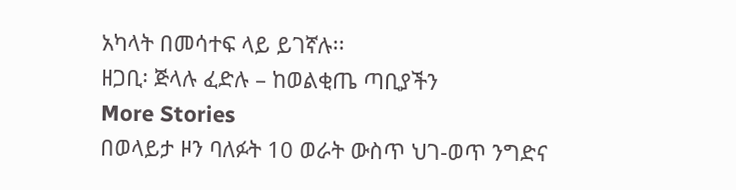አካላት በመሳተፍ ላይ ይገኛሉ፡፡
ዘጋቢ፡ ጅላሉ ፈድሉ – ከወልቂጤ ጣቢያችን
More Stories
በወላይታ ዞን ባለፉት 10 ወራት ውስጥ ህገ-ወጥ ንግድና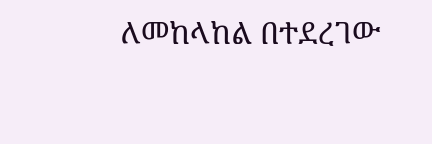ለመከላከል በተደረገው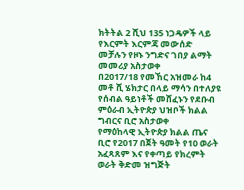ክትትል 2 ሺህ 135 ነጋዴዎች ላይ የእርምት እርምጃ መውሰድ መቻሉን የዞኑ ንግድና ገበያ ልማት መመሪያ አስታወቀ
በ2017/18 የመኸር አዝመራ ከ4 መቶ ሺ ሄክታር በላይ ማሳን በተለያዩ የሰብል ዓይነቶች መሸፈኑን የደቡብ ምዕራብ ኢትዮጵያ ህዝቦች ክልል ግብርና ቢሮ አስታወቀ
የማዕከላዊ ኢትዮጵያ ክልል ጤና ቢሮ የ2017 በጀት ዓመት የ10 ወራት አፈጻጸም እና የቀጣይ የክረምት ወራት ቅድመ ዝግጅት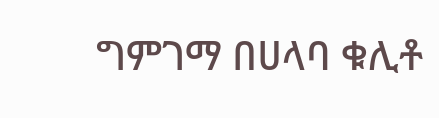ግምገማ በሀላባ ቁሊቶ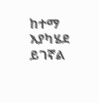ከተማ እያካሄደ ይገኛል